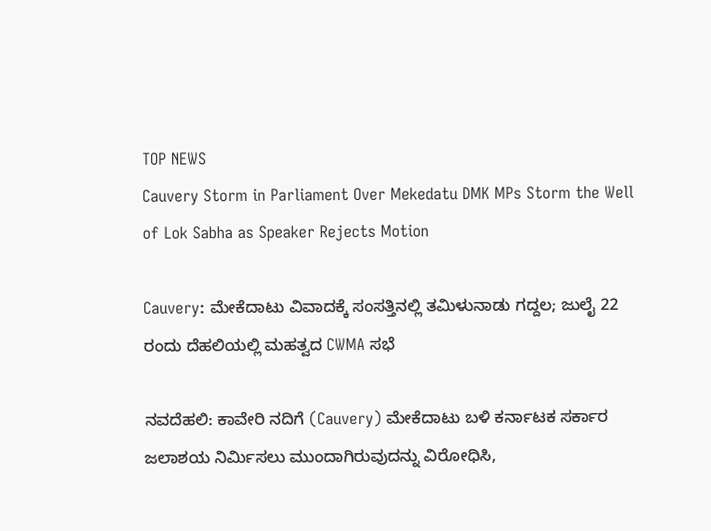TOP NEWS
Cauvery Storm in Parliament Over Mekedatu DMK MPs Storm the Well of Lok Sabha as Speaker Rejects Motion

Cauvery: ಮೇಕೆದಾಟು ವಿವಾದಕ್ಕೆ ಸಂಸತ್ತಿನಲ್ಲಿ ತಮಿಳುನಾಡು ಗದ್ದಲ; ಜುಲೈ 22 ರಂದು ದೆಹಲಿಯಲ್ಲಿ ಮಹತ್ವದ CWMA ಸಭೆ

ನವದೆಹಲಿ: ಕಾವೇರಿ ನದಿಗೆ (Cauvery) ಮೇಕೆದಾಟು ಬಳಿ ಕರ್ನಾಟಕ ಸರ್ಕಾರ ಜಲಾಶಯ ನಿರ್ಮಿಸಲು ಮುಂದಾಗಿರುವುದನ್ನು ವಿರೋಧಿಸಿ,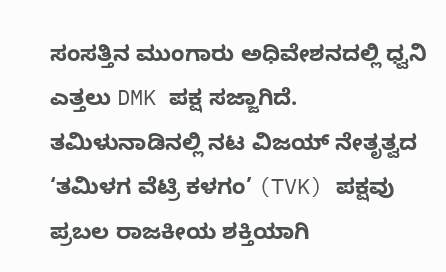ಸಂಸತ್ತಿನ ಮುಂಗಾರು ಅಧಿವೇಶನದಲ್ಲಿ ಧ್ವನಿ ಎತ್ತಲು DMK ಪಕ್ಷ ಸಜ್ಜಾಗಿದೆ. ತಮಿಳುನಾಡಿನಲ್ಲಿ ನಟ ವಿಜಯ್ ನೇತೃತ್ವದ ‘ತಮಿಳಗ ವೆಟ್ರಿ ಕಳಗಂ’ (TVK) ಪಕ್ಷವು ಪ್ರಬಲ ರಾಜಕೀಯ ಶಕ್ತಿಯಾಗಿ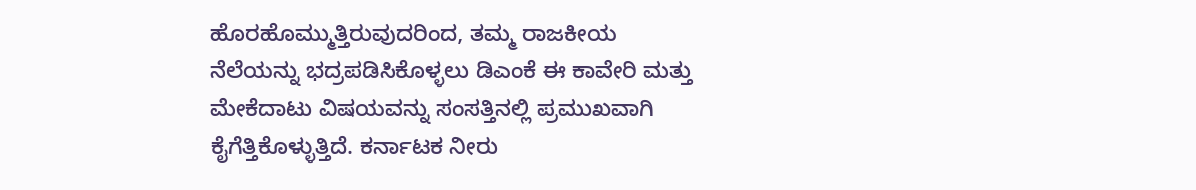ಹೊರಹೊಮ್ಮುತ್ತಿರುವುದರಿಂದ, ತಮ್ಮ ರಾಜಕೀಯ ನೆಲೆಯನ್ನು ಭದ್ರಪಡಿಸಿಕೊಳ್ಳಲು ಡಿಎಂಕೆ ಈ ಕಾವೇರಿ ಮತ್ತು ಮೇಕೆದಾಟು ವಿಷಯವನ್ನು ಸಂಸತ್ತಿನಲ್ಲಿ ಪ್ರಮುಖವಾಗಿ ಕೈಗೆತ್ತಿಕೊಳ್ಳುತ್ತಿದೆ. ಕರ್ನಾಟಕ ನೀರು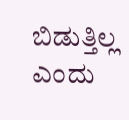ಬಿಡುತ್ತಿಲ್ಲ ಎಂದು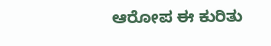ಆರೋಪ ಈ ಕುರಿತು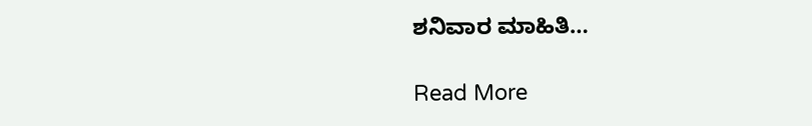ಶನಿವಾರ ಮಾಹಿತಿ…

Read More